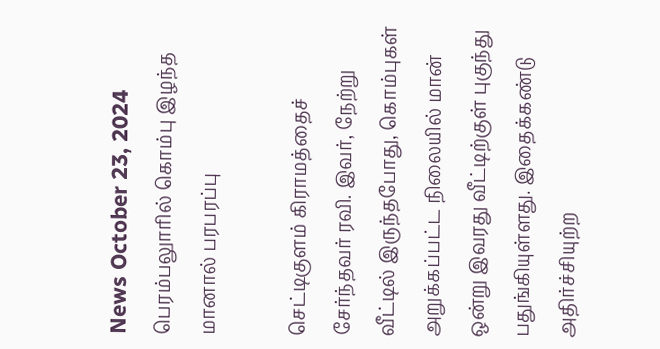News October 23, 2024
பெரம்பலுாரில் கொம்பு இழந்த மானால் பரபரப்பு

செட்டிகுளம் கிராமத்தைச் சேர்ந்தவர் ரவி. இவர், நேற்று வீட்டில் இருந்தபோது, கொம்புகள் அறுக்கப்பட்ட நிலையில் மான் ஒன்று இவரது வீட்டிற்குள் புகுந்து பதுங்கியுள்ளது. இதைக்கண்டு அதிர்ச்சியுற்ற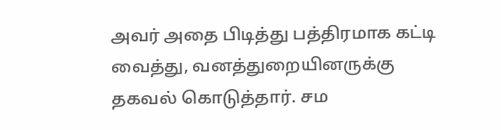அவர் அதை பிடித்து பத்திரமாக கட்டி வைத்து, வனத்துறையினருக்கு தகவல் கொடுத்தார். சம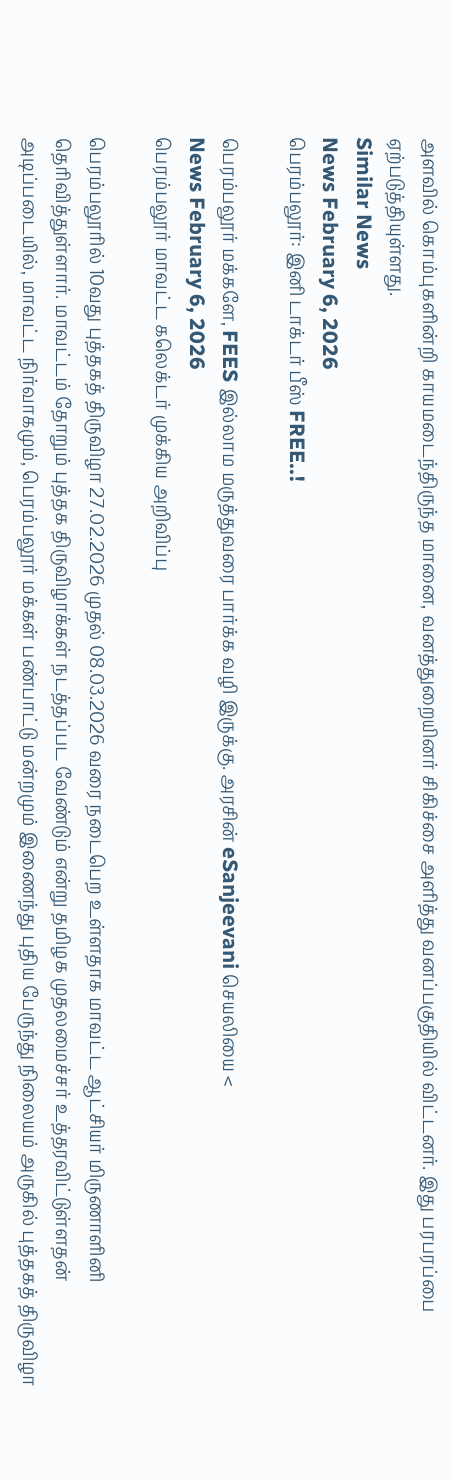அளவில் கொம்புகளின்றி காயமடைந்திருந்த மானை, வனத்துறையினர் சிகிச்சை அளித்து வனப்பகுதியில் விட்டனர். இது பரபரப்பை ஏற்படுத்தியுள்ளது.
Similar News
News February 6, 2026
பெரம்பலூர்: இனி டாக்டர் பீஸ் FREE..!

பெரம்பலூர் மக்களே, FEES இல்லாம மருத்துவரை பார்க்க வழி இருக்கு. அரசின் eSanjeevani செயலியை <
News February 6, 2026
பெரம்பலூர் மாவட்ட கலெக்டர் முக்கிய அறிவிப்பு

பெரம்பலூரில் 10வது புத்தகத் திருவிழா 27.02.2026 முதல் 08.03.2026 வரை நடைபெற உள்ளதாக மாவட்ட ஆட்சியர் மிருணாளினி தெரிவித்துள்ளார். மாவட்டம் தோறும் புத்தக திருவிழாக்கள் நடத்தப்பட வேண்டும் என்று தமிழக முதலமைச்சர் உத்தரவிட்டுள்ளதன் அடிப்படையில், மாவட்ட நிர்வாகமும், பெரம்பலூர் மக்கள் பண்பாட்டு மன்றமும் இணைந்து புதிய பேருந்து நிலையம் அருகில் புத்தகத் திருவிழா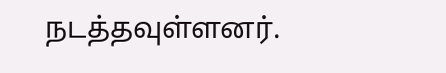நடத்தவுள்ளனர்.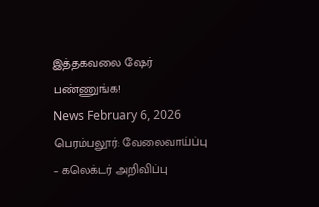இத்தகவலை ஷேர் பண்ணுங்க!
News February 6, 2026
பெரம்பலூர்: வேலைவாய்ப்பு – கலெக்டர் அறிவிப்பு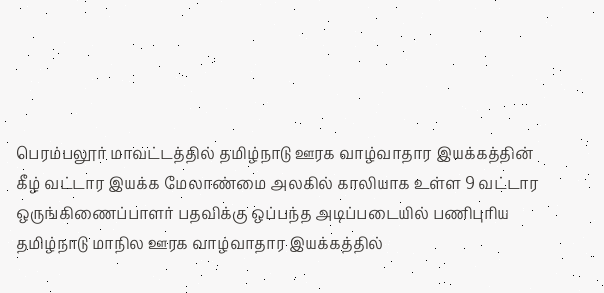பெரம்பலூர் மாவட்டத்தில் தமிழ்நாடு ஊரக வாழ்வாதார இயக்கத்தின் கீழ் வட்டார இயக்க மேலாண்மை அலகில் காலியாக உள்ள 9 வட்டார ஒருங்கிணைப்பாளர் பதவிக்கு ஒப்பந்த அடிப்படையில் பணிபுரிய தமிழ்நாடு மாநில ஊரக வாழ்வாதார இயக்கத்தில்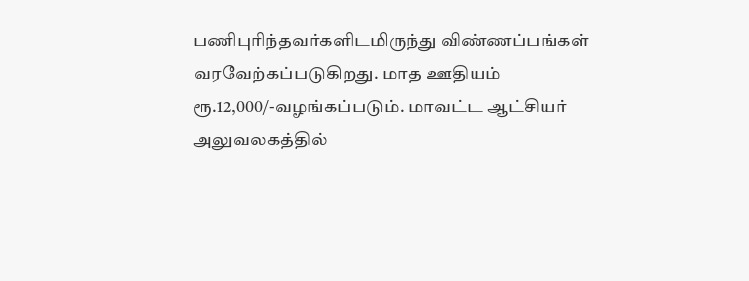பணிபுரிந்தவர்களிடமிருந்து விண்ணப்பங்கள் வரவேற்கப்படுகிறது. மாத ஊதியம் ரூ.12,000/-வழங்கப்படும். மாவட்ட ஆட்சியர் அலுவலகத்தில்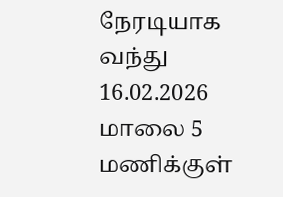நேரடியாக வந்து 16.02.2026 மாலை 5 மணிக்குள்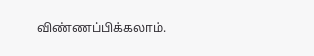விண்ணப்பிக்கலாம்.